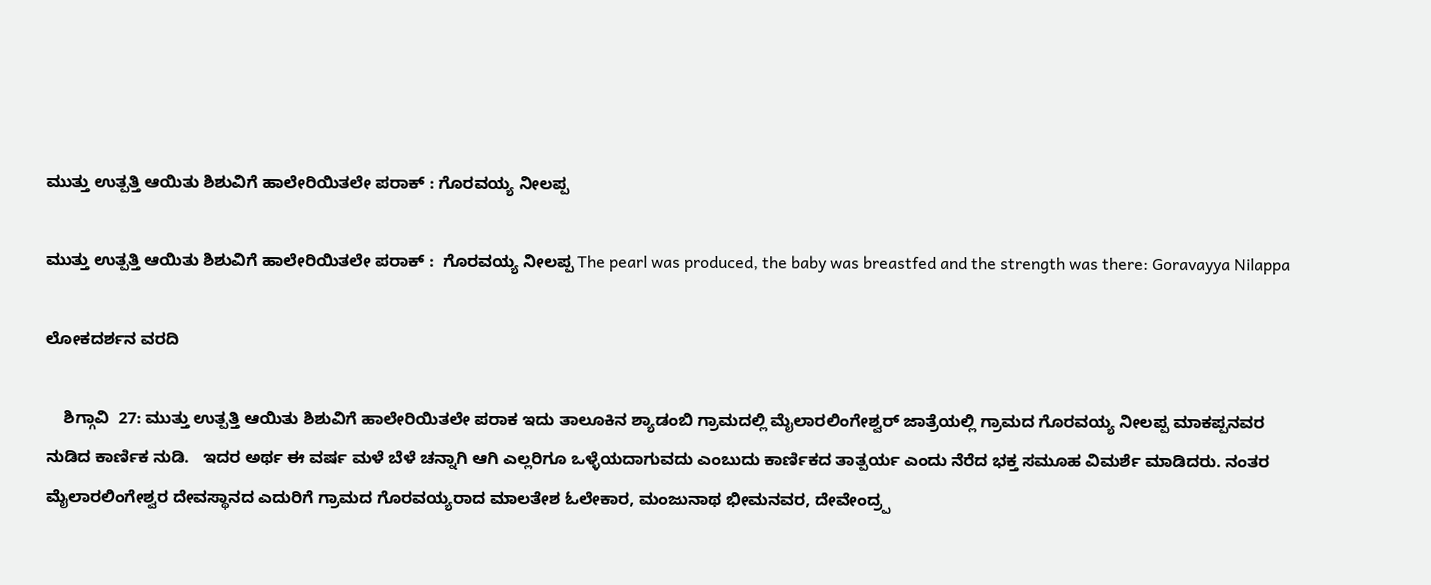ಮುತ್ತು ಉತ್ಪತ್ತಿ ಆಯಿತು ಶಿಶುವಿಗೆ ಹಾಲೇರಿಯಿತಲೇ ಪರಾಕ್ : ಗೊರವಯ್ಯ ನೀಲಪ್ಪ

ಮುತ್ತು ಉತ್ಪತ್ತಿ ಆಯಿತು ಶಿಶುವಿಗೆ ಹಾಲೇರಿಯಿತಲೇ ಪರಾಕ್ :  ಗೊರವಯ್ಯ ನೀಲಪ್ಪ The pearl was produced, the baby was breastfed and the strength was there: Goravayya Nilappa

ಲೋಕದರ್ಶನ ವರದಿ

    ಶಿಗ್ಗಾವಿ  27: ಮುತ್ತು ಉತ್ಪತ್ತಿ ಆಯಿತು ಶಿಶುವಿಗೆ ಹಾಲೇರಿಯಿತಲೇ ಪರಾಕ ಇದು ತಾಲೂಕಿನ ಶ್ಯಾಡಂಬಿ ಗ್ರಾಮದಲ್ಲಿ ಮೈಲಾರಲಿಂಗೇಶ್ವರ್ ಜಾತ್ರೆಯಲ್ಲಿ ಗ್ರಾಮದ ಗೊರವಯ್ಯ ನೀಲಪ್ಪ ಮಾಕಪ್ಪನವರ  ನುಡಿದ ಕಾರ್ಣಿಕ ನುಡಿ.   ಇದರ ಅರ್ಥ ಈ ವರ್ಷ ಮಳೆ ಬೆಳೆ ಚನ್ನಾಗಿ ಆಗಿ ಎಲ್ಲರಿಗೂ ಒಳ್ಳೆಯದಾಗುವದು ಎಂಬುದು ಕಾರ್ಣಿಕದ ತಾತ್ಪರ್ಯ ಎಂದು ನೆರೆದ ಭಕ್ತ ಸಮೂಹ ವಿಮರ್ಶೆ ಮಾಡಿದರು. ನಂತರ ಮೈಲಾರಲಿಂಗೇಶ್ವರ ದೇವಸ್ಥಾನದ ಎದುರಿಗೆ ಗ್ರಾಮದ ಗೊರವಯ್ಯರಾದ ಮಾಲತೇಶ ಓಲೇಕಾರ, ಮಂಜುನಾಥ ಭೀಮನವರ, ದೇವೇಂದ್ರ‍್ಪ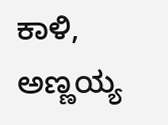ಕಾಳಿ, ಅಣ್ಣಯ್ಯ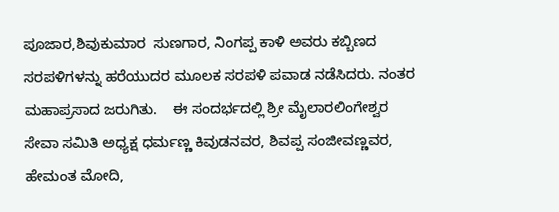ಪೂಜಾರ,ಶಿವುಕುಮಾರ  ಸುಣಗಾರ, ನಿಂಗಪ್ಪ ಕಾಳಿ ಅವರು ಕಬ್ಬಿಣದ ಸರಪಳಿಗಳನ್ನು ಹರೆಯುದರ ಮೂಲಕ ಸರಪಳಿ ಪವಾಡ ನಡೆಸಿದರು. ನಂತರ ಮಹಾಪ್ರಸಾದ ಜರುಗಿತು.    ಈ ಸಂದರ್ಭದಲ್ಲಿ ಶ್ರೀ ಮೈಲಾರಲಿಂಗೇಶ್ವರ ಸೇವಾ ಸಮಿತಿ ಅಧ್ಯಕ್ಷ ಧರ್ಮಣ್ಣ ಕಿವುಡನವರ, ಶಿವಪ್ಪ ಸಂಜೀವಣ್ಣವರ, ಹೇಮಂತ ಮೋದಿ,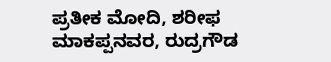ಪ್ರತೀಕ ಮೋದಿ, ಶರೀಫ ಮಾಕಪ್ಪನವರ, ರುದ್ರಗೌಡ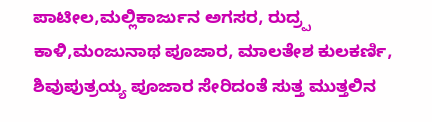ಪಾಟೀಲ,ಮಲ್ಲಿಕಾರ್ಜುನ ಅಗಸರ, ರುದ್ರ‍್ಪ ಕಾಳಿ,ಮಂಜುನಾಥ ಪೂಜಾರ, ಮಾಲತೇಶ ಕುಲಕರ್ಣಿ, ಶಿವುಪುತ್ರಯ್ಯ ಪೂಜಾರ ಸೇರಿದಂತೆ ಸುತ್ತ ಮುತ್ತಲಿನ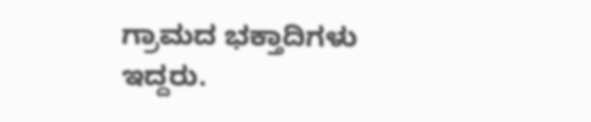ಗ್ರಾಮದ ಭಕ್ತಾದಿಗಳು ಇದ್ದರು.